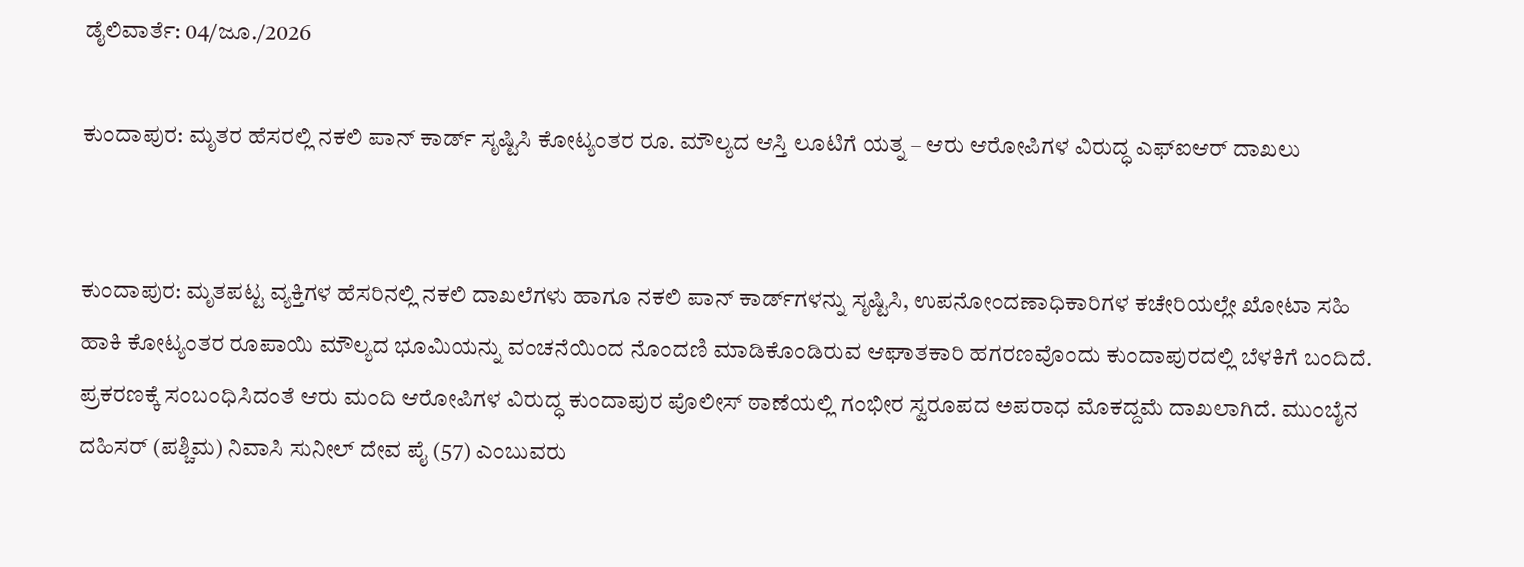ಡೈಲಿವಾರ್ತೆ: 04/ಜೂ./2026

ಕುಂದಾಪುರ: ಮೃತರ ಹೆಸರಲ್ಲಿ ನಕಲಿ ಪಾನ್ ಕಾರ್ಡ್ ಸೃಷ್ಟಿಸಿ ಕೋಟ್ಯಂತರ ರೂ. ಮೌಲ್ಯದ ಆಸ್ತಿ ಲೂಟಿಗೆ ಯತ್ನ – ಆರು ಆರೋಪಿಗಳ ವಿರುದ್ಧ ಎಫ್‌ಐಆರ್ ದಾಖಲು


ಕುಂದಾಪುರ: ಮೃತಪಟ್ಟ ವ್ಯಕ್ತಿಗಳ ಹೆಸರಿನಲ್ಲಿ ನಕಲಿ ದಾಖಲೆಗಳು ಹಾಗೂ ನಕಲಿ ಪಾನ್ ಕಾರ್ಡ್‌ಗಳನ್ನು ಸೃಷ್ಟಿಸಿ, ಉಪನೋಂದಣಾಧಿಕಾರಿಗಳ ಕಚೇರಿಯಲ್ಲೇ ಖೋಟಾ ಸಹಿ ಹಾಕಿ ಕೋಟ್ಯಂತರ ರೂಪಾಯಿ ಮೌಲ್ಯದ ಭೂಮಿಯನ್ನು ವಂಚನೆಯಿಂದ ನೊಂದಣಿ ಮಾಡಿಕೊಂಡಿರುವ ಆಘಾತಕಾರಿ ಹಗರಣವೊಂದು ಕುಂದಾಪುರದಲ್ಲಿ ಬೆಳಕಿಗೆ ಬಂದಿದೆ. ಪ್ರಕರಣಕ್ಕೆ ಸಂಬಂಧಿಸಿದಂತೆ ಆರು ಮಂದಿ ಆರೋಪಿಗಳ ವಿರುದ್ಧ ಕುಂದಾಪುರ ಪೊಲೀಸ್ ಠಾಣೆಯಲ್ಲಿ ಗಂಭೀರ ಸ್ವರೂಪದ ಅಪರಾಧ ಮೊಕದ್ದಮೆ ದಾಖಲಾಗಿದೆ. ಮುಂಬೈನ ದಹಿಸರ್ (ಪಶ್ಚಿಮ) ನಿವಾಸಿ ಸುನೀಲ್ ದೇವ ಪೈ (57) ಎಂಬುವರು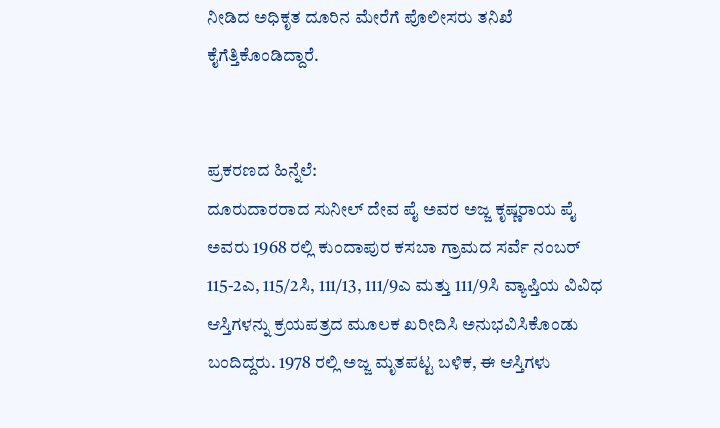ನೀಡಿದ ಅಧಿಕೃತ ದೂರಿನ ಮೇರೆಗೆ ಪೊಲೀಸರು ತನಿಖೆ ಕೈಗೆತ್ತಿಕೊಂಡಿದ್ದಾರೆ.


ಪ್ರಕರಣದ ಹಿನ್ನೆಲೆ:
ದೂರುದಾರರಾದ ಸುನೀಲ್ ದೇವ ಪೈ ಅವರ ಅಜ್ಜ ಕೃಷ್ಣರಾಯ ಪೈ ಅವರು 1968 ರಲ್ಲಿ ಕುಂದಾಪುರ ಕಸಬಾ ಗ್ರಾಮದ ಸರ್ವೆ ನಂಬರ್ 115-2ಎ, 115/2ಸಿ, 111/13, 111/9ಎ ಮತ್ತು 111/9ಸಿ ವ್ಯಾಪ್ತಿಯ ವಿವಿಧ ಆಸ್ತಿಗಳನ್ನು ಕ್ರಯಪತ್ರದ ಮೂಲಕ ಖರೀದಿಸಿ ಅನುಭವಿಸಿಕೊಂಡು ಬಂದಿದ್ದರು. 1978 ರಲ್ಲಿ ಅಜ್ಜ ಮೃತಪಟ್ಟ ಬಳಿಕ, ಈ ಆಸ್ತಿಗಳು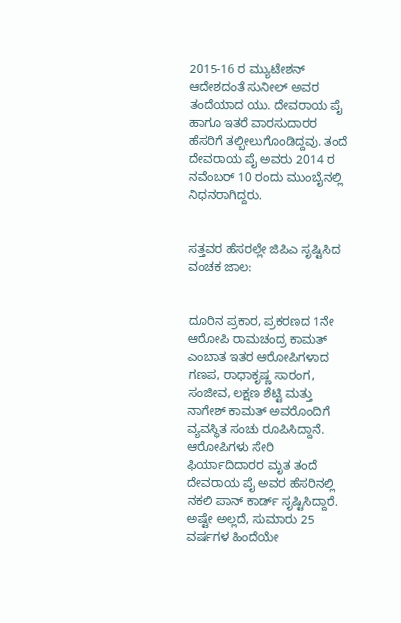2015-16 ರ ಮ್ಯುಟೇಶನ್ ಆದೇಶದಂತೆ ಸುನೀಲ್ ಅವರ ತಂದೆಯಾದ ಯು. ದೇವರಾಯ ಪೈ ಹಾಗೂ ಇತರೆ ವಾರಸುದಾರರ ಹೆಸರಿಗೆ ತಲ್ಬೀಲುಗೊಂಡಿದ್ದವು. ತಂದೆ ದೇವರಾಯ ಪೈ ಅವರು 2014 ರ ನವೆಂಬರ್ 10 ರಂದು ಮುಂಬೈನಲ್ಲಿ ನಿಧನರಾಗಿದ್ದರು.


ಸತ್ತವರ ಹೆಸರಲ್ಲೇ ಜಿಪಿಎ ಸೃಷ್ಟಿಸಿದ ವಂಚಕ ಜಾಲ:


ದೂರಿನ ಪ್ರಕಾರ, ಪ್ರಕರಣದ 1ನೇ ಆರೋಪಿ ರಾಮಚಂದ್ರ ಕಾಮತ್ ಎಂಬಾತ ಇತರ ಆರೋಪಿಗಳಾದ ಗಣಪ, ರಾಧಾಕೃಷ್ಣ ಸಾರಂಗ, ಸಂಜೀವ, ಲಕ್ಷಣ ಶೆಟ್ಟಿ ಮತ್ತು ನಾಗೇಶ್ ಕಾಮತ್ ಅವರೊಂದಿಗೆ ವ್ಯವಸ್ಥಿತ ಸಂಚು ರೂಪಿಸಿದ್ದಾನೆ. ಆರೋಪಿಗಳು ಸೇರಿ ಫಿರ್ಯಾದಿದಾರರ ಮೃತ ತಂದೆ ದೇವರಾಯ ಪೈ ಅವರ ಹೆಸರಿನಲ್ಲಿ ನಕಲಿ ಪಾನ್ ಕಾರ್ಡ್ ಸೃಷ್ಟಿಸಿದ್ದಾರೆ. ಅಷ್ಟೇ ಅಲ್ಲದೆ, ಸುಮಾರು 25 ವರ್ಷಗಳ ಹಿಂದೆಯೇ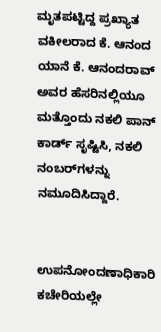ಮೃತಪಟ್ಟಿದ್ದ ಪ್ರಖ್ಯಾತ ವಕೀಲರಾದ ಕೆ. ಆನಂದ ಯಾನೆ ಕೆ. ಆನಂದರಾವ್ ಅವರ ಹೆಸರಿನಲ್ಲಿಯೂ ಮತ್ತೊಂದು ನಕಲಿ ಪಾನ್ ಕಾರ್ಡ್ ಸೃಷ್ಟಿಸಿ, ನಕಲಿ ನಂಬರ್‌ಗಳನ್ನು ನಮೂದಿಸಿದ್ದಾರೆ.


ಉಪನೋಂದಣಾಧಿಕಾರಿ ಕಚೇರಿಯಲ್ಲೇ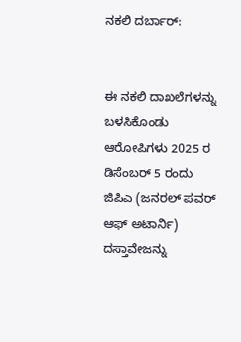ನಕಲಿ ದರ್ಬಾರ್:


ಈ ನಕಲಿ ದಾಖಲೆಗಳನ್ನು ಬಳಸಿಕೊಂಡು ಆರೋಪಿಗಳು 2025 ರ ಡಿಸೆಂಬರ್ 5 ರಂದು ಜಿಪಿಎ (ಜನರಲ್ ಪವರ್ ಆಫ್ ಅಟಾರ್ನಿ) ದಸ್ತಾವೇಜನ್ನು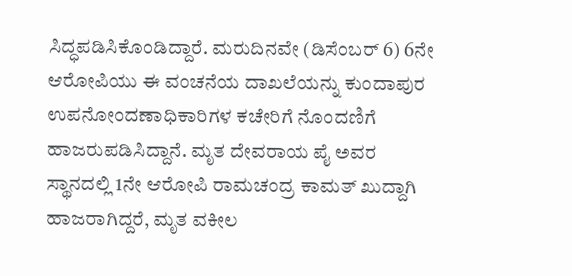ಸಿದ್ಧಪಡಿಸಿಕೊಂಡಿದ್ದಾರೆ. ಮರುದಿನವೇ (ಡಿಸೆಂಬರ್ 6) 6ನೇ ಆರೋಪಿಯು ಈ ವಂಚನೆಯ ದಾಖಲೆಯನ್ನು ಕುಂದಾಪುರ ಉಪನೋಂದಣಾಧಿಕಾರಿಗಳ ಕಚೇರಿಗೆ ನೊಂದಣಿಗೆ ಹಾಜರುಪಡಿಸಿದ್ದಾನೆ. ಮೃತ ದೇವರಾಯ ಪೈ ಅವರ ಸ್ಥಾನದಲ್ಲಿ 1ನೇ ಆರೋಪಿ ರಾಮಚಂದ್ರ ಕಾಮತ್ ಖುದ್ದಾಗಿ ಹಾಜರಾಗಿದ್ದರೆ, ಮೃತ ವಕೀಲ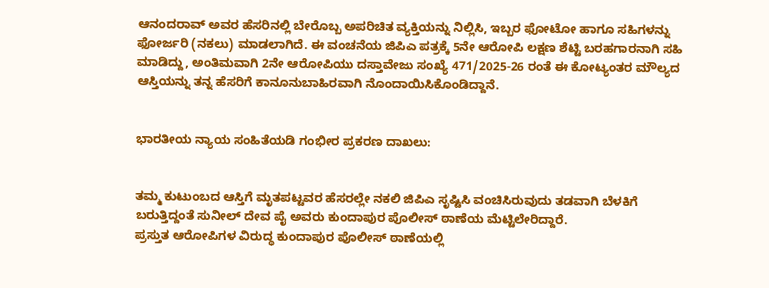ಆನಂದರಾವ್ ಅವರ ಹೆಸರಿನಲ್ಲಿ ಬೇರೊಬ್ಬ ಅಪರಿಚಿತ ವ್ಯಕ್ತಿಯನ್ನು ನಿಲ್ಲಿಸಿ, ಇಬ್ಬರ ಫೋಟೋ ಹಾಗೂ ಸಹಿಗಳನ್ನು ಫೋರ್ಜರಿ (ನಕಲು) ಮಾಡಲಾಗಿದೆ. ಈ ವಂಚನೆಯ ಜಿಪಿಎ ಪತ್ರಕ್ಕೆ 5ನೇ ಆರೋಪಿ ಲಕ್ಷಣ ಶೆಟ್ಟಿ ಬರಹಗಾರನಾಗಿ ಸಹಿ ಮಾಡಿದ್ದು, ಅಂತಿಮವಾಗಿ 2ನೇ ಆರೋಪಿಯು ದಸ್ತಾವೇಜು ಸಂಖ್ಯೆ 471/2025-26 ರಂತೆ ಈ ಕೋಟ್ಯಂತರ ಮೌಲ್ಯದ ಆಸ್ತಿಯನ್ನು ತನ್ನ ಹೆಸರಿಗೆ ಕಾನೂನುಬಾಹಿರವಾಗಿ ನೊಂದಾಯಿಸಿಕೊಂಡಿದ್ದಾನೆ.


ಭಾರತೀಯ ನ್ಯಾಯ ಸಂಹಿತೆಯಡಿ ಗಂಭೀರ ಪ್ರಕರಣ ದಾಖಲು:


ತಮ್ಮ ಕುಟುಂಬದ ಆಸ್ತಿಗೆ ಮೃತಪಟ್ಟವರ ಹೆಸರಲ್ಲೇ ನಕಲಿ ಜಿಪಿಎ ಸೃಷ್ಟಿಸಿ ವಂಚಿಸಿರುವುದು ತಡವಾಗಿ ಬೆಳಕಿಗೆ ಬರುತ್ತಿದ್ದಂತೆ ಸುನೀಲ್ ದೇವ ಪೈ ಅವರು ಕುಂದಾಪುರ ಪೊಲೀಸ್ ಠಾಣೆಯ ಮೆಟ್ಟಿಲೇರಿದ್ದಾರೆ.
ಪ್ರಸ್ತುತ ಆರೋಪಿಗಳ ವಿರುದ್ಧ ಕುಂದಾಪುರ ಪೊಲೀಸ್ ಠಾಣೆಯಲ್ಲಿ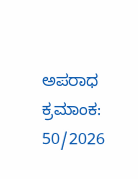ಅಪರಾಧ ಕ್ರಮಾಂಕ: 50/2026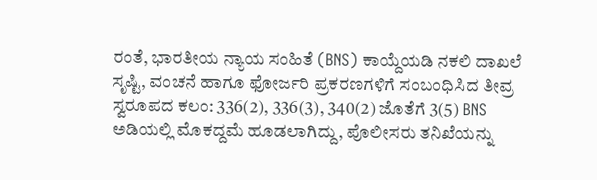ರಂತೆ, ಭಾರತೀಯ ನ್ಯಾಯ ಸಂಹಿತೆ (BNS) ಕಾಯ್ದೆಯಡಿ ನಕಲಿ ದಾಖಲೆ ಸೃಷ್ಟಿ, ವಂಚನೆ ಹಾಗೂ ಫೋರ್ಜರಿ ಪ್ರಕರಣಗಳಿಗೆ ಸಂಬಂಧಿಸಿದ ತೀವ್ರ ಸ್ವರೂಪದ ಕಲಂ: 336(2), 336(3), 340(2) ಜೊತೆಗೆ 3(5) BNS ಅಡಿಯಲ್ಲಿ ಮೊಕದ್ದಮೆ ಹೂಡಲಾಗಿದ್ದು, ಪೊಲೀಸರು ತನಿಖೆಯನ್ನು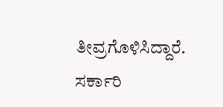ತೀವ್ರಗೊಳಿಸಿದ್ದಾರೆ. ಸರ್ಕಾರಿ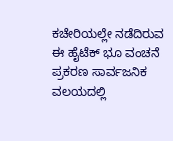ಕಚೇರಿಯಲ್ಲೇ ನಡೆದಿರುವ ಈ ಹೈಟೆಕ್ ಭೂ ವಂಚನೆ ಪ್ರಕರಣ ಸಾರ್ವಜನಿಕ ವಲಯದಲ್ಲಿ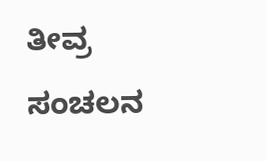ತೀವ್ರ ಸಂಚಲನ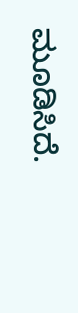ಮೂಡಿಸಿದೆ.